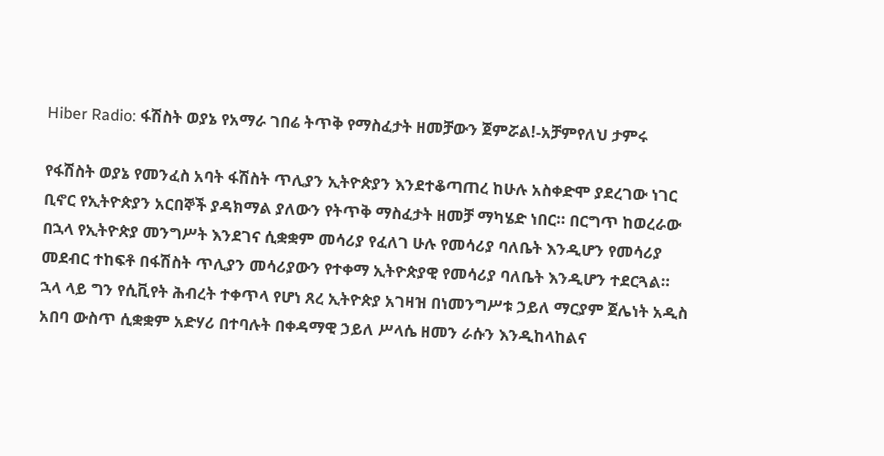Hiber Radio: ፋሽስት ወያኔ የአማራ ገበሬ ትጥቅ የማስፈታት ዘመቻውን ጀምሯል!-አቻምየለህ ታምሩ

የፋሽስት ወያኔ የመንፈስ አባት ፋሽስት ጥሊያን ኢትዮጵያን እንደተቆጣጠረ ከሁሉ አስቀድሞ ያደረገው ነገር ቢኖር የኢትዮጵያን አርበኞች ያዳክማል ያለውን የትጥቅ ማስፈታት ዘመቻ ማካሄድ ነበር። በርግጥ ከወረራው በኋላ የኢትዮጵያ መንግሥት እንደገና ሲቋቋም መሳሪያ የፈለገ ሁሉ የመሳሪያ ባለቤት እንዲሆን የመሳሪያ መደብር ተከፍቶ በፋሽስት ጥሊያን መሳሪያውን የተቀማ ኢትዮጵያዊ የመሳሪያ ባለቤት እንዲሆን ተደርጓል። ኋላ ላይ ግን የሲቪየት ሕብረት ተቀጥላ የሆነ ጸረ ኢትዮጵያ አገዛዝ በነመንግሥቱ ኃይለ ማርያም ጀሌነት አዲስ አበባ ውስጥ ሲቋቋም አድሃሪ በተባሉት በቀዳማዊ ኃይለ ሥላሴ ዘመን ራሱን እንዲከላከልና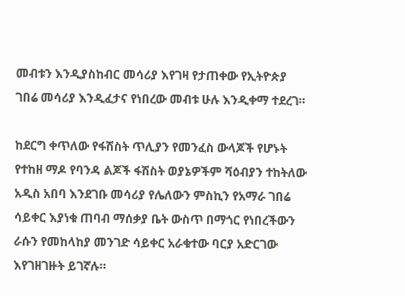መብቱን እንዲያስከብር መሳሪያ እየገዛ የታጠቀው የኢትዮጵያ ገበሬ መሳሪያ እንዲፈታና የነበረው መብቱ ሁሉ እንዲቀማ ተደረገ።

ከደርግ ቀጥለው የፋሽስት ጥሊያን የመንፈስ ውላጆች የሆኑት የተከዘ ማዶ የባንዳ ልጆች ፋሽስት ወያኔዎችም ሻዕብያን ተከትለው አዲስ አበባ እንደገቡ መሳሪያ የሌለውን ምስኪን የአማራ ገበሬ ሳይቀር እያነቁ ጠባብ ማሰቃያ ቤት ውስጥ በማጎር የነበረችውን ራሱን የመከላከያ መንገድ ሳይቀር አራቁተው ባርያ አድርገው እየገዘገዙት ይገኛሉ።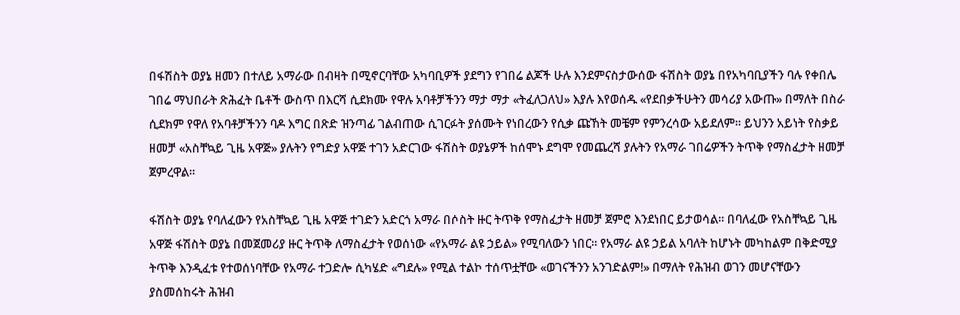በፋሽስት ወያኔ ዘመን በተለይ አማራው በብዛት በሚኖርባቸው አካባቢዎች ያደግን የገበሬ ልጆች ሁሉ እንደምናስታውሰው ፋሽስት ወያኔ በየአካባቢያችን ባሉ የቀበሌ ገበሬ ማህበራት ጽሕፈት ቤቶች ውስጥ በእርሻ ሲደክሙ የዋሉ አባቶቻችንን ማታ ማታ «ትፈለጋለህ» እያሉ እየወሰዱ «የደበቃችሁትን መሳሪያ አውጡ» በማለት በስራ ሲደክም የዋለ የአባቶቻችንን ባዶ እግር በጽድ ዝንጣፊ ገልብጠው ሲገርፉት ያሰሙት የነበረውን የሲቃ ጩኸት መቼም የምንረሳው አይደለም። ይህንን አይነት የስቃይ ዘመቻ «አስቸኳይ ጊዜ አዋጅ» ያሉትን የግድያ አዋጅ ተገን አድርገው ፋሽስት ወያኔዎች ከሰሞኑ ደግሞ የመጨረሻ ያሉትን የአማራ ገበሬዎችን ትጥቅ የማስፈታት ዘመቻ ጀምረዋል።

ፋሽስት ወያኔ የባለፈውን የአስቸኳይ ጊዜ አዋጅ ተገድን አድርጎ አማራ በሶስት ዙር ትጥቅ የማስፈታት ዘመቻ ጀምሮ እንደነበር ይታወሳል። በባለፈው የአስቸኳይ ጊዜ አዋጅ ፋሽስት ወያኔ በመጀመሪያ ዙር ትጥቅ ለማስፈታት የወሰነው «የአማራ ልዩ ኃይል» የሚባለውን ነበር። የአማራ ልዩ ኃይል አባለት ከሆኑት መካከልም በቅድሚያ ትጥቅ እንዲፈቱ የተወሰነባቸው የአማራ ተጋድሎ ሲካሄድ «ግደሉ» የሚል ተልኮ ተሰጥቷቸው «ወገናችንን አንገድልም!» በማለት የሕዝብ ወገን መሆናቸውን ያስመሰከሩት ሕዝብ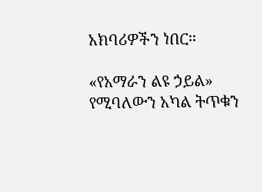አክባሪዎችን ነበር።

«የአማራን ልዩ ኃይል» የሚባለውን አካል ትጥቁን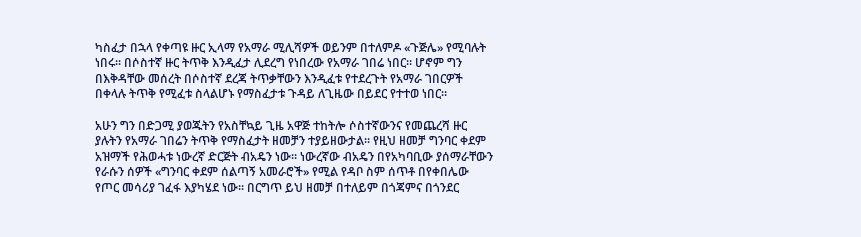ካስፈታ በኋላ የቀጣዩ ዙር ኢላማ የአማራ ሚሊሻዎች ወይንም በተለምዶ «ጉጅሌ» የሚባሉት ነበሩ። በሶስተኛ ዙር ትጥቅ እንዲፈታ ሊደረግ የነበረው የአማራ ገበሬ ነበር። ሆኖም ግን በእቅዳቸው መሰረት በሶስተኛ ደረጃ ትጥቃቸውን እንዲፈቱ የተደረጉት የአማራ ገበርዎች በቀላሉ ትጥቅ የሚፈቱ ስላልሆኑ የማስፈታቱ ጉዳይ ለጊዜው በይደር የተተወ ነበር።

አሁን ግን በድጋሚ ያወጁትን የአስቸኳይ ጊዜ አዋጅ ተከትሎ ሶስተኛውንና የመጨረሻ ዙር ያሉትን የአማራ ገበሬን ትጥቅ የማስፈታት ዘመቻን ተያይዘውታል። የዚህ ዘመቻ ግንባር ቀደም አዝማች የሕወሓቱ ነውረኛ ድርጅት ብአዴን ነው። ነውረኛው ብአዴን በየአካባቢው ያሰማራቸውን የራሱን ሰዎች «ግንባር ቀደም ሰልጣኝ አመራሮች» የሚል የዳቦ ስም ሰጥቶ በየቀበሌው የጦር መሳሪያ ገፈፋ እያካሄደ ነው። በርግጥ ይህ ዘመቻ በተለይም በጎጃምና በጎንደር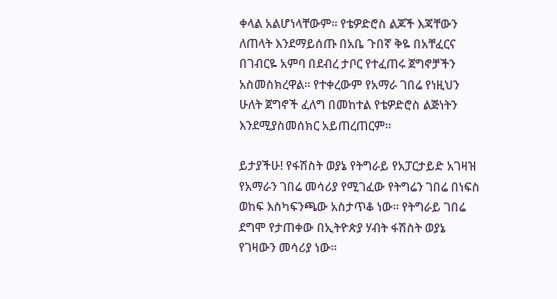ቀላል አልሆነላቸውም። የቴዎድሮስ ልጆች እጃቸውን ለጠላት እንደማይሰጡ በአቤ ጉበኛ ቅዬ በአቸፈርና በገብርዬ አምባ በደብረ ታቦር የተፈጠሩ ጀግኖቻችን አስመስክረዋል። የተቀረውም የአማራ ገበሬ የነዚህን ሁለት ጀግኖች ፈለግ በመከተል የቴዎድሮስ ልጅነትን እንደሚያስመሰክር አይጠረጠርም።

ይታያችሁ! የፋሽስት ወያኔ የትግራይ የአፓርታይድ አገዛዝ የአማራን ገበሬ መሳሪያ የሚገፈው የትግሬን ገበሬ በነፍስ ወከፍ እስካፍንጫው አስታጥቆ ነው። የትግራይ ገበሬ ደግሞ የታጠቀው በኢትዮጵያ ሃብት ፋሽስት ወያኔ የገዛውን መሳሪያ ነው።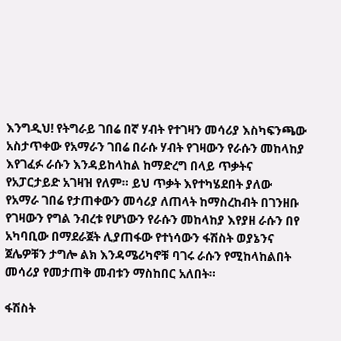እንግዲህ! የትግራይ ገበሬ በኛ ሃብት የተገዛን መሳሪያ እስካፍንጫው አስታጥቀው የአማራን ገበሬ በራሱ ሃብት የገዛውን የራሱን መከላከያ እየገፈፉ ራሱን እንዳይከላከል ከማድረግ በላይ ጥቃትና የአፓርታይድ አገዛዝ የለም። ይህ ጥቃት እየተካሄደበት ያለው የአማራ ገበሬ የታጠቀውን መሳሪያ ለጠላት ከማስረከብት በገንዘቡ የገዛውን የግል ንብረቱ የሆነውን የራሱን መከላከያ እየያዘ ራሱን በየ አካባቢው በማደራጀት ሊያጠፋው የተነሳውን ፋሽስት ወያኔንና ጀሌዎቹን ታግሎ ልክ እንዳሜሪካኖቹ ባገሩ ራሱን የሚከላከልበት መሳሪያ የመታጠቅ መብቱን ማስከበር አለበት።

ፋሽስት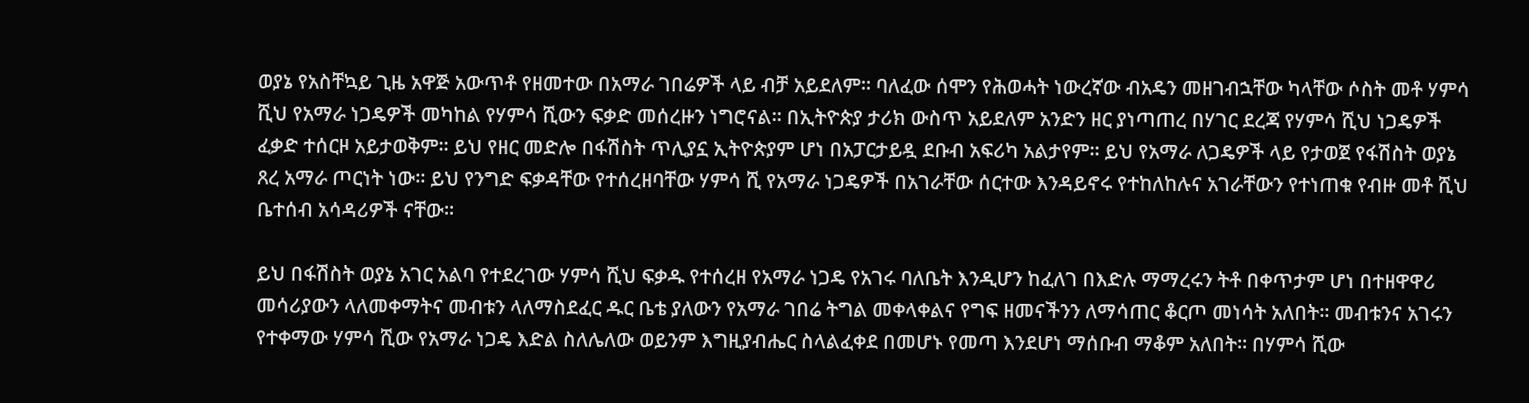ወያኔ የአስቸኳይ ጊዜ አዋጅ አውጥቶ የዘመተው በአማራ ገበሬዎች ላይ ብቻ አይደለም። ባለፈው ሰሞን የሕወሓት ነውረኛው ብአዴን መዘገብኋቸው ካላቸው ሶስት መቶ ሃምሳ ሺህ የአማራ ነጋዴዎች መካከል የሃምሳ ሺውን ፍቃድ መሰረዙን ነግሮናል። በኢትዮጵያ ታሪክ ውስጥ አይደለም አንድን ዘር ያነጣጠረ በሃገር ደረጃ የሃምሳ ሺህ ነጋዴዎች ፈቃድ ተሰርዞ አይታወቅም። ይህ የዘር መድሎ በፋሽስት ጥሊያኗ ኢትዮጵያም ሆነ በአፓርታይዷ ደቡብ አፍሪካ አልታየም። ይህ የአማራ ለጋዴዎች ላይ የታወጀ የፋሽስት ወያኔ ጸረ አማራ ጦርነት ነው። ይህ የንግድ ፍቃዳቸው የተሰረዘባቸው ሃምሳ ሺ የአማራ ነጋዴዎች በአገራቸው ሰርተው እንዳይኖሩ የተከለከሉና አገራቸውን የተነጠቁ የብዙ መቶ ሺህ ቤተሰብ አሳዳሪዎች ናቸው።

ይህ በፋሽስት ወያኔ አገር አልባ የተደረገው ሃምሳ ሺህ ፍቃዱ የተሰረዘ የአማራ ነጋዴ የአገሩ ባለቤት እንዲሆን ከፈለገ በእድሉ ማማረሩን ትቶ በቀጥታም ሆነ በተዘዋዋሪ መሳሪያውን ላለመቀማትና መብቱን ላለማስደፈር ዱር ቤቴ ያለውን የአማራ ገበሬ ትግል መቀላቀልና የግፍ ዘመናችንን ለማሳጠር ቆርጦ መነሳት አለበት። መብቱንና አገሩን የተቀማው ሃምሳ ሺው የአማራ ነጋዴ እድል ስለሌለው ወይንም እግዚያብሔር ስላልፈቀደ በመሆኑ የመጣ እንደሆነ ማሰቡብ ማቆም አለበት። በሃምሳ ሺው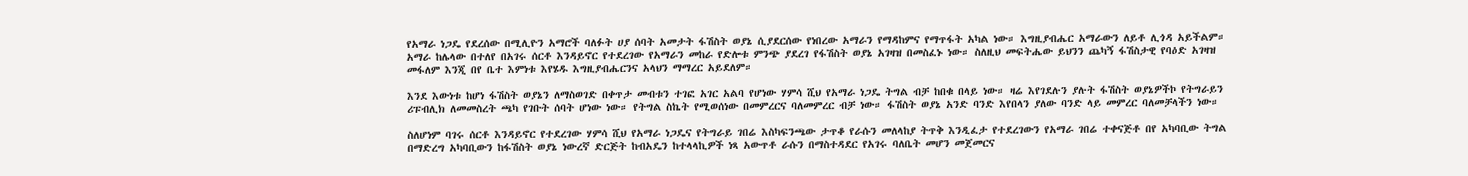የአማራ ነጋዴ የደረሰው በሚሊዮን አማሮች ባለፉት ሀያ ሰባት አመታት ፋሽስት ወያኔ ሲያደርሰው የነበረው አማራን የማዳከምና የማጥፋት አካል ነው። እግዚያብሔር አማራውን ለይቶ ሊጎዳ አይችልም። አማራ ከሌላው በተለየ በአገሩ ሰርቶ እንዳይኖር የተደረገው የአማራን መከራ የድሎቱ ምንጭ ያደረገ የፋሽስት ወያኔ አገዛዝ በመስፈኑ ነው። ስለዚህ መፍትሔው ይህንን ጨካኝ ፋሽስታዊ የባዕድ አገዛዝ መፋለም እንጂ በየ ቤተ እምነቱ እየሄዱ እግዚያብሔርንና አላህን ማማረር አይደለም።

እንደ እውነቱ ከሆነ ፋሽስት ወያኔን ለማስወገድ በቀጥታ መብቱን ተገፎ አገር አልባ የሆነው ሃምሳ ሺህ የአማራ ነጋዴ ትግል ብቻ ከበቁ በላይ ነው። ዛሬ እየገደሉን ያሉት ፋሽስት ወያኔዎችኮ የትግራይን ሪፑብሊክ ለመመስረት ጫካ የገቡት ሰባት ሆነው ነው። የትግል ስኬት የሚወሰነው በመምረርና ባለመምረር ብቻ ነው። ፋሽስት ወያኔ አንድ ባንድ እየበላን ያለው ባንድ ላይ መምረር ባለመቻላችን ነው።

ስለሆነም ባገሩ ሰርቶ እንዳይኖር የተደረገው ሃምሳ ሺህ የአማራ ነጋዴና የትግራይ ገበሬ እስካፍንጫው ታጥቆ የራሱን መለላከያ ትጥቅ እንዲፈታ የተደረገውን የአማራ ገበሬ ተቀናጅቶ በየ አካባቢው ትግል በማድረግ አካባቢውን ከፋሽስት ወያኔ ነውረኛ ድርጅት ከብአዴን ከተላላኪዎች ነጻ አውጥቶ ራሱን በማስተዳደር የአገሩ ባለቤት መሆን መጀመርና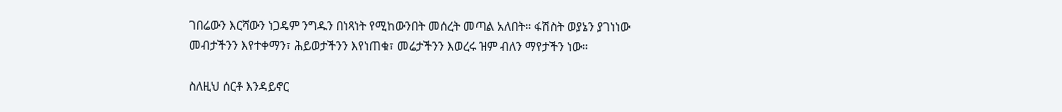ገበሬውን እርሻውን ነጋዴም ንግዱን በነጻነት የሚከውንበት መሰረት መጣል አለበት። ፋሽስት ወያኔን ያገነነው መብታችንን እየተቀማን፣ ሕይወታችንን እየነጠቁ፣ መሬታችንን እወረሩ ዝም ብለን ማየታችን ነው።

ስለዚህ ሰርቶ እንዳይኖር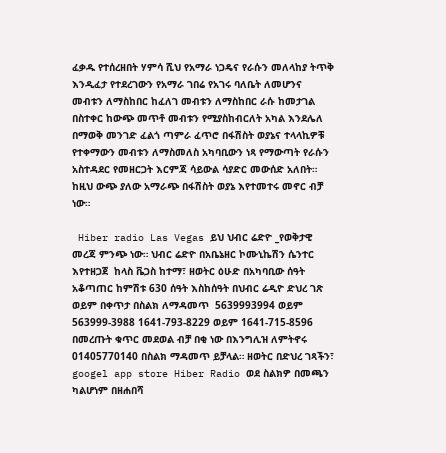ፈቃዱ የተሰረዘበት ሃምሳ ሺህ የአማራ ነጋዴና የራሱን መለላከያ ትጥቅ እንዲፈታ የተደረገውን የአማራ ገበሬ የአገሩ ባለቤት ለመሆንና መብቱን ለማስከበር ከፈለገ መብቱን ለማስከበር ራሱ ከመታገል በስተቀር ከውጭ መጥቶ መብቱን የሚያስከብርለት አካል እንደሌለ በማወቅ መንገድ ፈልጎ ጣምራ ፈጥሮ በፋሽስት ወያኔና ተላላኪዎቹ የተቀማውን መብቱን ለማስመለስ አካባቢውን ነጻ የማውጣት የራሱን አስተዳደር የመዘርጋት እርምጃ ሳይውል ሳያድር መውሰድ አለበት። ከዚህ ውጭ ያለው አማራጭ በፋሽስት ወያኔ እየተመተሩ መኖር ብቻ ነው።

 Hiber radio Las Vegas ይህ ህብር ሬድዮ _የወቅታዊ መረጃ ምንጭ ነው። ህብር ሬድዮ በአቤኔዘር ኮሙኒኬሽን ሴንተር እየተዘጋጀ  ከላስ ቬጋስ ከተማ፣ ዘወትር ዕሁድ በአካባቢው ሰዓት አቆጣጠር ከምሽቱ 630 ሰዓት እስከሰዓት በህብር ሬዲዮ ድህረ ገጽ ወይም በቀጥታ በስልክ ለማዳመጥ  5639993994 ወይም 563999-3988 1641-793-8229 ወይም 1641-715-8596  በመረጡት ቁጥር መደወል ብቻ በቂ ነው በእንግሊዝ ለምትኖሩ 01405770140 በስልክ ማዳመጥ ይቻላል። ዘወትር በድህረ ገጻችን፣ googel app store Hiber Radio ወደ ስልክዎ በመጫን ካልሆነም በዘሐበሻ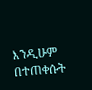እንዲሁም በተጠቀሱት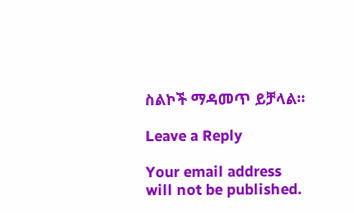ስልኮች ማዳመጥ ይቻላል።

Leave a Reply

Your email address will not be published.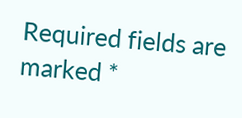Required fields are marked *